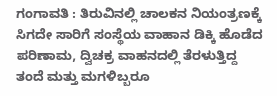ಗಂಗಾವತಿ : ತಿರುವಿನಲ್ಲಿ ಚಾಲಕನ ನಿಯಂತ್ರಣಕ್ಕೆ ಸಿಗದೇ ಸಾರಿಗೆ ಸಂಸ್ಥೆಯ ವಾಹಾನ ಡಿಕ್ಕಿ ಹೊಡೆದ ಪರಿಣಾಮ, ದ್ವಿಚಕ್ರ ವಾಹನದಲ್ಲಿ ತೆರಳುತ್ತಿದ್ದ ತಂದೆ ಮತ್ತು ಮಗಳಿಬ್ಬರೂ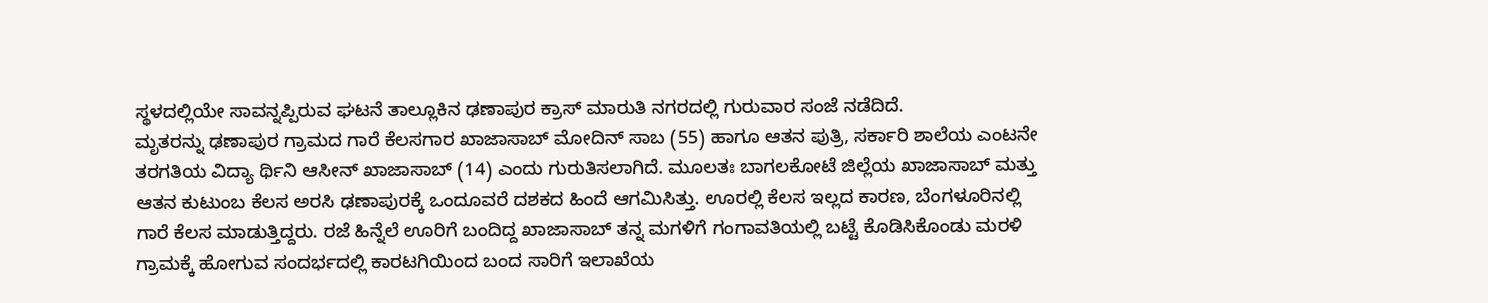ಸ್ಥಳದಲ್ಲಿಯೇ ಸಾವನ್ನಪ್ಪಿರುವ ಘಟನೆ ತಾಲ್ಲೂಕಿನ ಢಣಾಪುರ ಕ್ರಾಸ್ ಮಾರುತಿ ನಗರದಲ್ಲಿ ಗುರುವಾರ ಸಂಜೆ ನಡೆದಿದೆ.
ಮೃತರನ್ನು ಢಣಾಪುರ ಗ್ರಾಮದ ಗಾರೆ ಕೆಲಸಗಾರ ಖಾಜಾಸಾಬ್ ಮೋದಿನ್ ಸಾಬ (55) ಹಾಗೂ ಆತನ ಪುತ್ರಿ, ಸರ್ಕಾರಿ ಶಾಲೆಯ ಎಂಟನೇ ತರಗತಿಯ ವಿದ್ಯಾ ರ್ಥಿನಿ ಆಸೀನ್ ಖಾಜಾಸಾಬ್ (14) ಎಂದು ಗುರುತಿಸಲಾಗಿದೆ. ಮೂಲತಃ ಬಾಗಲಕೋಟೆ ಜಿಲ್ಲೆಯ ಖಾಜಾಸಾಬ್ ಮತ್ತು ಆತನ ಕುಟುಂಬ ಕೆಲಸ ಅರಸಿ ಢಣಾಪುರಕ್ಕೆ ಒಂದೂವರೆ ದಶಕದ ಹಿಂದೆ ಆಗಮಿಸಿತ್ತು. ಊರಲ್ಲಿ ಕೆಲಸ ಇಲ್ಲದ ಕಾರಣ, ಬೆಂಗಳೂರಿನಲ್ಲಿ ಗಾರೆ ಕೆಲಸ ಮಾಡುತ್ತಿದ್ದರು. ರಜೆ ಹಿನ್ನೆಲೆ ಊರಿಗೆ ಬಂದಿದ್ದ ಖಾಜಾಸಾಬ್ ತನ್ನ ಮಗಳಿಗೆ ಗಂಗಾವತಿಯಲ್ಲಿ ಬಟ್ಟೆ ಕೊಡಿಸಿಕೊಂಡು ಮರಳಿ ಗ್ರಾಮಕ್ಕೆ ಹೋಗುವ ಸಂದರ್ಭದಲ್ಲಿ ಕಾರಟಗಿಯಿಂದ ಬಂದ ಸಾರಿಗೆ ಇಲಾಖೆಯ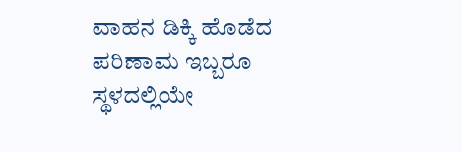ವಾಹನ ಡಿಕ್ಕಿ ಹೊಡೆದ ಪರಿಣಾಮ ಇಬ್ಬರೂ ಸ್ಥಳದಲ್ಲಿಯೇ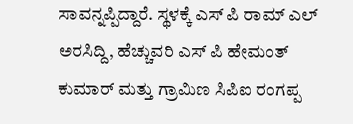ಸಾವನ್ನಪ್ಪಿದ್ದಾರೆ. ಸ್ಥಳಕ್ಕೆ ಎಸ್ ಪಿ ರಾಮ್ ಎಲ್ ಅರಸಿದ್ದಿ, ಹೆಚ್ಚುವರಿ ಎಸ್ ಪಿ ಹೇಮಂತ್ ಕುಮಾರ್ ಮತ್ತು ಗ್ರಾಮಿಣ ಸಿಪಿಐ ರಂಗಪ್ಪ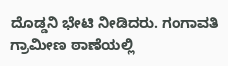ದೊಡ್ಡನಿ ಭೇಟಿ ನೀಡಿದರು. ಗಂಗಾವತಿ ಗ್ರಾಮೀಣ ಠಾಣೆಯಲ್ಲಿ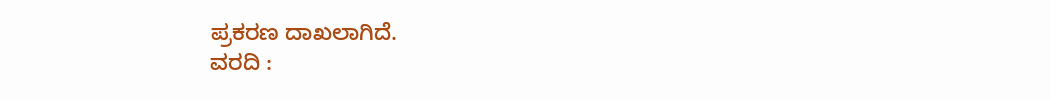ಪ್ರಕರಣ ದಾಖಲಾಗಿದೆ.
ವರದಿ :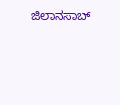ಜಿಲಾನಸಾಬ್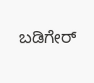ಬಡಿಗೇರ್